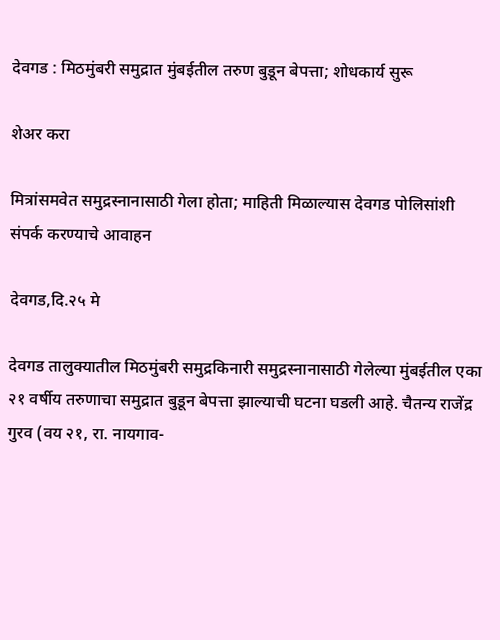देवगड : मिठमुंबरी समुद्रात मुंबईतील तरुण बुडून बेपत्ता; शोधकार्य सुरू

शेअर करा

मित्रांसमवेत समुद्रस्नानासाठी गेला होता; माहिती मिळाल्यास देवगड पोलिसांशी संपर्क करण्याचे आवाहन

देवगड,दि.२५ मे

देवगड तालुक्यातील मिठमुंबरी समुद्रकिनारी समुद्रस्नानासाठी गेलेल्या मुंबईतील एका २१ वर्षीय तरुणाचा समुद्रात बुडून बेपत्ता झाल्याची घटना घडली आहे. चैतन्य राजेंद्र गुरव (वय २१, रा. नायगाव-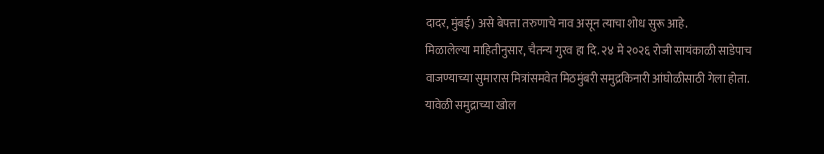दादर, मुंबई) असे बेपत्ता तरुणाचे नाव असून त्याचा शोध सुरू आहे.
मिळालेल्या माहितीनुसार, चैतन्य गुरव हा दि. २४ मे २०२६ रोजी सायंकाळी साडेपाच वाजण्याच्या सुमारास मित्रांसमवेत मिठमुंबरी समुद्रकिनारी आंघोळीसाठी गेला होता. यावेळी समुद्राच्या खोल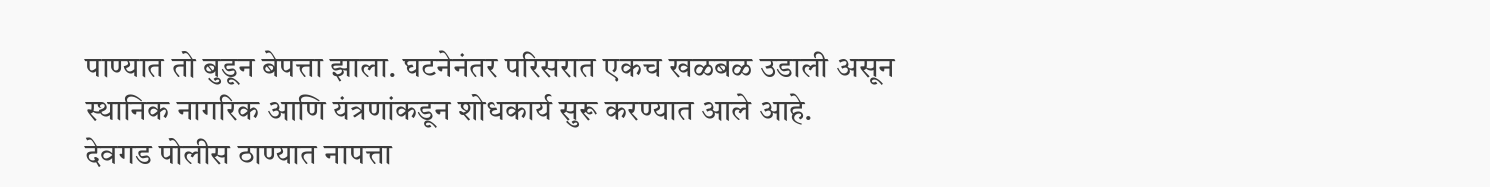पाण्यात तो बुडून बेपत्ता झाला. घटनेनंतर परिसरात एकच खळबळ उडाली असून स्थानिक नागरिक आणि यंत्रणांकडून शोधकार्य सुरू करण्यात आले आहे.
देवगड पोलीस ठाण्यात नापत्ता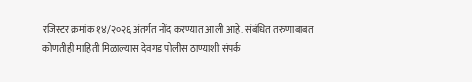रजिस्टर क्रमांक १४/२०२६ अंतर्गत नोंद करण्यात आली आहे. संबंधित तरुणाबाबत कोणतीही माहिती मिळाल्यास देवगड पोलीस ठाण्याशी संपर्क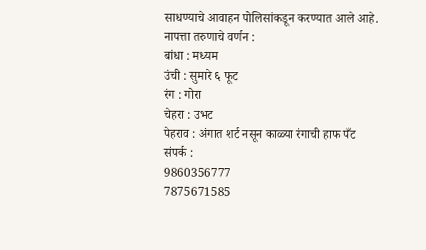साधण्याचे आवाहन पोलिसांकडून करण्यात आले आहे.
नापत्ता तरुणाचे वर्णन :
बांधा : मध्यम
उंची : सुमारे ६ फूट
रंग : गोरा
चेहरा : उभट
पेहराव : अंगात शर्ट नसून काळ्या रंगाची हाफ पँट
संपर्क :
9860356777
7875671585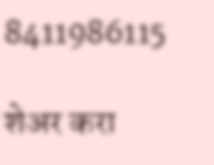8411986115

शेअर करा